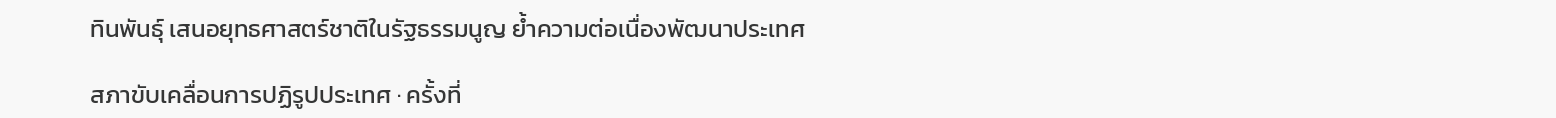ทินพันธุ์ เสนอยุทธศาสตร์ชาติในรัฐธรรมนูญ ย้ำความต่อเนื่องพัฒนาประเทศ

สภาขับเคลื่อนการปฏิรูปประเทศ · ครั้งที่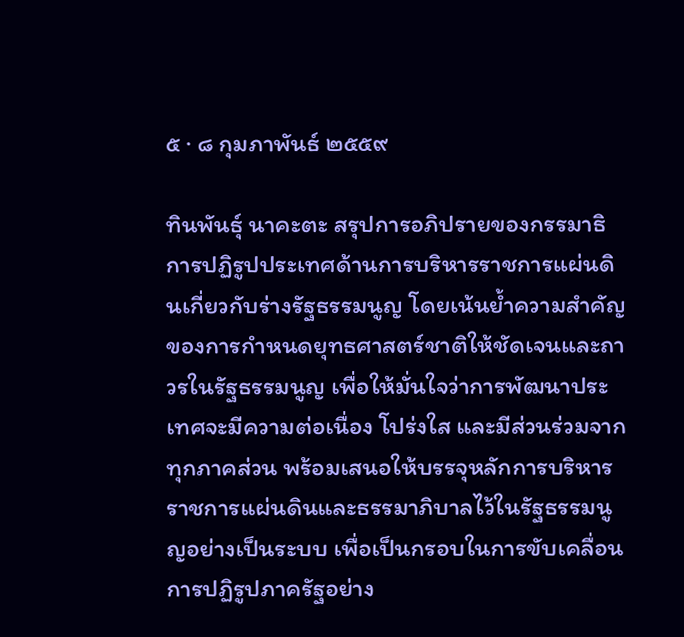๕ · ๘ กุมภาพันธ์ ๒๕๕๙

ทินพันธุ์ นาคะตะ สรุปการอภิปรายของกรรมาธิการปฏิรูปประเทศด้านการบริหารราชการแผ่นดินเกี่ยวกับร่างรัฐธรรมนูญ โดยเน้นย้ำความสำคัญของการกำหนดยุทธศาสตร์ชาติให้ชัดเจนและถาวรในรัฐธรรมนูญ เพื่อให้มั่นใจว่าการพัฒนาประเทศจะมีความต่อเนื่อง โปร่งใส และมีส่วนร่วมจากทุกภาคส่วน พร้อมเสนอให้บรรจุหลักการบริหารราชการแผ่นดินและธรรมาภิบาลไว้ในรัฐธรรมนูญอย่างเป็นระบบ เพื่อเป็นกรอบในการขับเคลื่อนการปฏิรูปภาครัฐอย่าง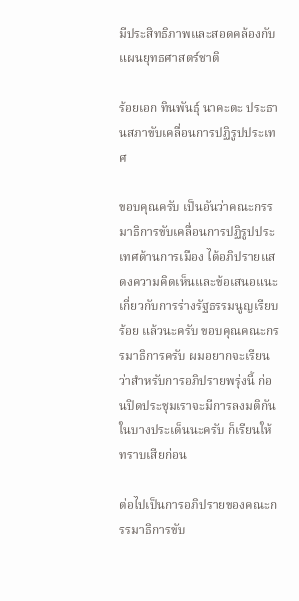มีประสิทธิภาพและสอดคล้องกับแผนยุทธศาสตร์ชาติ

ร้อยเอก ทินพันธุ์ นาคะตะ ประธานสภาขับเคลื่อนการปฏิรูปประเทศ

ขอบคุณครับ เป็นอันว่าคณะกรรมาธิการขับเคลื่อนการปฏิรูปประเทศด้านการเมือง ได้อภิปรายแสดงความคิดเห็นและข้อเสนอแนะเกี่ยวกับการร่างรัฐธรรมนูญเรียบร้อย แล้วนะครับ ขอบคุณคณะกรรมาธิการครับ ผมอยากจะเรียนว่าสําหรับการอภิปรายพรุ่งนี้ ก่อนปิดประชุมเราจะมีการลงมติกันในบางประเด็นนะครับ ก็เรียนให้ทราบเสียก่อน

ต่อไปเป็นการอภิปรายของคณะกรรมาธิการขับ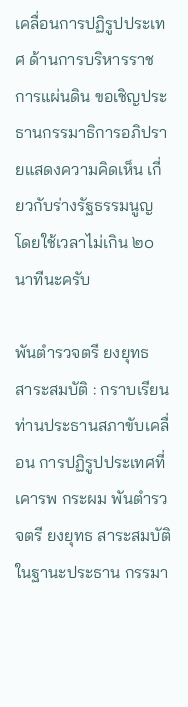เคลื่อนการปฏิรูปประเทศ ด้านการบริหารราชการแผ่นดิน ขอเชิญประธานกรรมาธิการอภิปรายแสดงความคิดเห็น เกี่ยวกับร่างรัฐธรรมนูญ โดยใช้เวลาไม่เกิน ๒๐ นาทีนะครับ

พันตํารวจตรี ยงยุทธ สาระสมบัติ : กราบเรียนท่านประธานสภาขับเคลื่อน การปฏิรูปประเทศที่เคารพ กระผม พันตํารวจตรี ยงยุทธ สาระสมบัติ ในฐานะประธาน กรรมา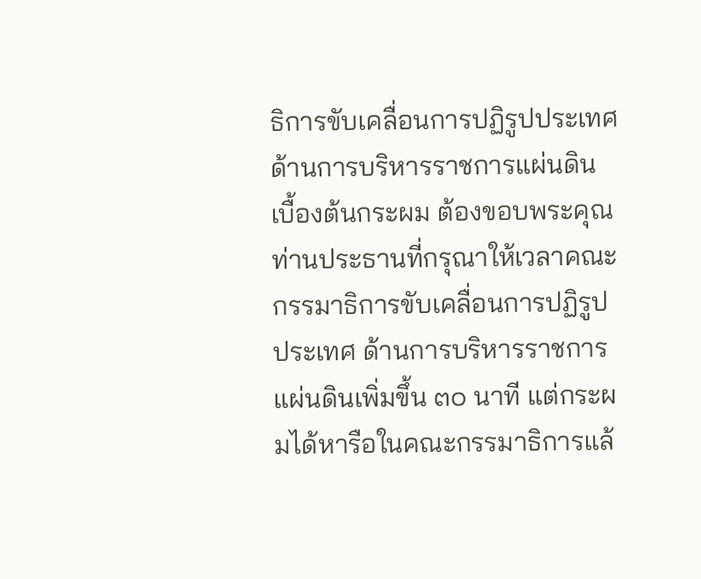ธิการขับเคลื่อนการปฏิรูปประเทศด้านการบริหารราชการแผ่นดิน เบื้องต้นกระผม ต้องขอบพระคุณท่านประธานที่กรุณาให้เวลาคณะกรรมาธิการขับเคลื่อนการปฏิรูปประเทศ ด้านการบริหารราชการแผ่นดินเพิ่มขึ้น ๓๐ นาที แต่กระผมได้หารือในคณะกรรมาธิการแล้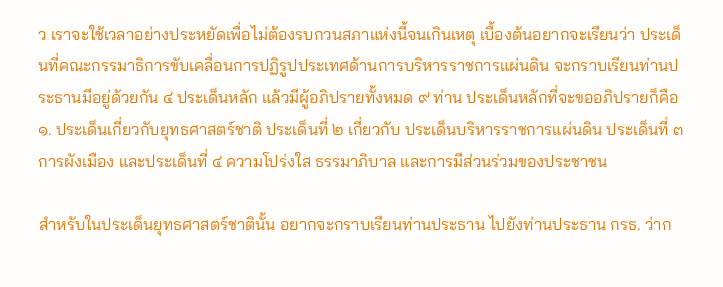ว เราจะใช้เวลาอย่างประหยัดเพื่อไม่ต้องรบกวนสภาแห่งนี้จนเกินเหตุ เบื้องต้นอยากจะเรียนว่า ประเด็นที่คณะกรรมาธิการขับเคลื่อนการปฏิรูปประเทศด้านการบริหารราชการแผ่นดิน จะกราบเรียนท่านประธานมีอยู่ด้วยกัน ๔ ประเด็นหลัก แล้วมีผู้อภิปรายทั้งหมด ๙ ท่าน ประเด็นหลักที่จะขออภิปรายก็คือ ๑. ประเด็นเกี่ยวกับยุทธศาสตร์ชาติ ประเด็นที่ ๒ เกี่ยวกับ ประเด็นบริหารราชการแผ่นดิน ประเด็นที่ ๓ การผังเมือง และประเด็นที่ ๔ ความโปร่งใส ธรรมาภิบาล และการมีส่วนร่วมของประชาชน

สําหรับในประเด็นยุทธศาสตร์ชาตินั้น อยากจะกราบเรียนท่านประธาน ไปยังท่านประธาน กรธ. ว่าก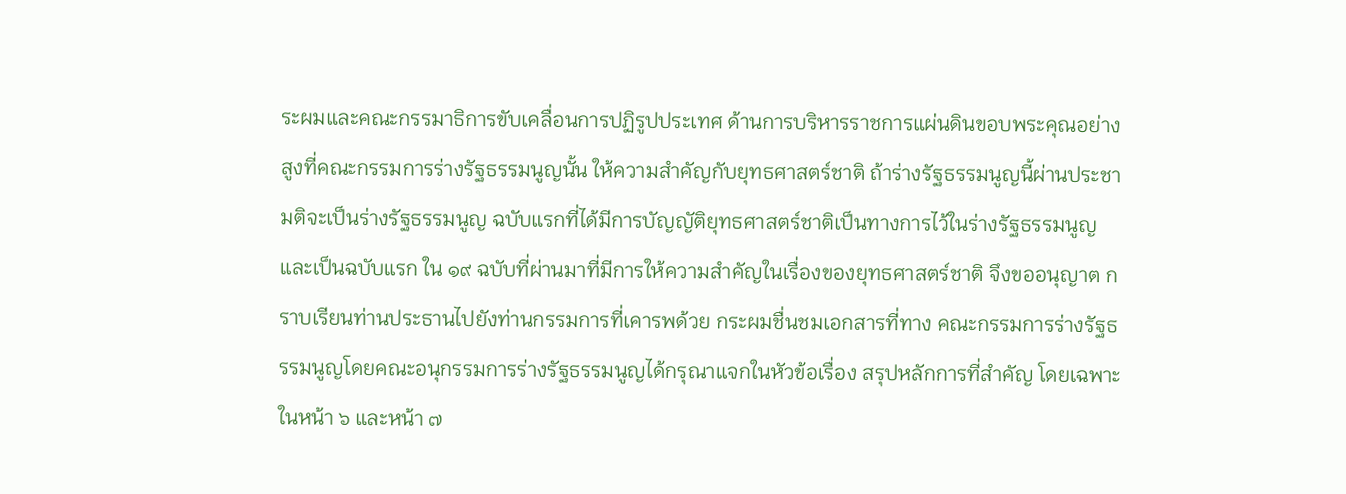ระผมและคณะกรรมาธิการขับเคลื่อนการปฏิรูปประเทศ ด้านการบริหารราชการแผ่นดินขอบพระคุณอย่างสูงที่คณะกรรมการร่างรัฐธรรมนูญนั้น ให้ความสําคัญกับยุทธศาสตร์ชาติ ถ้าร่างรัฐธรรมนูญนี้ผ่านประชามติจะเป็นร่างรัฐธรรมนูญ ฉบับแรกที่ได้มีการบัญญัติยุทธศาสตร์ชาติเป็นทางการไว้ในร่างรัฐธรรมนูญ และเป็นฉบับแรก ใน ๑๙ ฉบับที่ผ่านมาที่มีการให้ความสําคัญในเรื่องของยุทธศาสตร์ชาติ จึงขออนุญาต กราบเรียนท่านประธานไปยังท่านกรรมการที่เคารพด้วย กระผมชื่นชมเอกสารที่ทาง คณะกรรมการร่างรัฐธรรมนูญโดยคณะอนุกรรมการร่างรัฐธรรมนูญได้กรุณาแจกในหัวข้อเรื่อง สรุปหลักการที่สําคัญ โดยเฉพาะในหน้า ๖ และหน้า ๗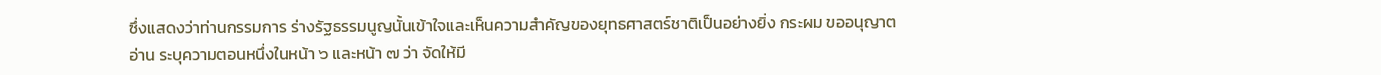ซึ่งแสดงว่าท่านกรรมการ ร่างรัฐธรรมนูญนั้นเข้าใจและเห็นความสําคัญของยุทธศาสตร์ชาติเป็นอย่างยิ่ง กระผม ขออนุญาตอ่าน ระบุความตอนหนึ่งในหน้า ๖ และหน้า ๗ ว่า จัดให้มี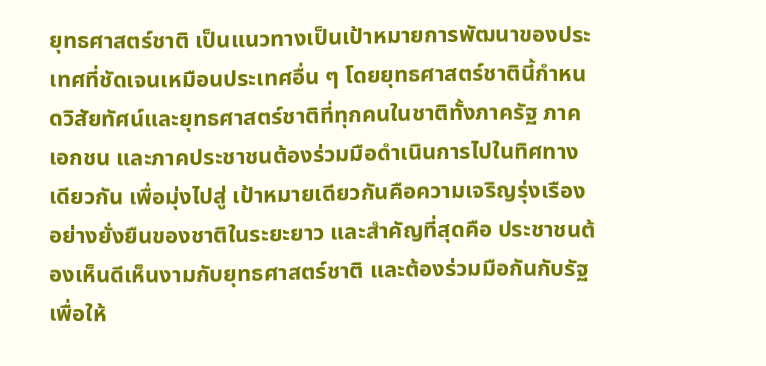ยุทธศาสตร์ชาติ เป็นแนวทางเป็นเป้าหมายการพัฒนาของประเทศที่ชัดเจนเหมือนประเทศอื่น ๆ โดยยุทธศาสตร์ชาตินี้กําหนดวิสัยทัศน์และยุทธศาสตร์ชาติที่ทุกคนในชาติทั้งภาครัฐ ภาคเอกชน และภาคประชาชนต้องร่วมมือดําเนินการไปในทิศทางเดียวกัน เพื่อมุ่งไปสู่ เป้าหมายเดียวกันคือความเจริญรุ่งเรืองอย่างยั่งยืนของชาติในระยะยาว และสําคัญที่สุดคือ ประชาชนต้องเห็นดีเห็นงามกับยุทธศาสตร์ชาติ และต้องร่วมมือกันกับรัฐเพื่อให้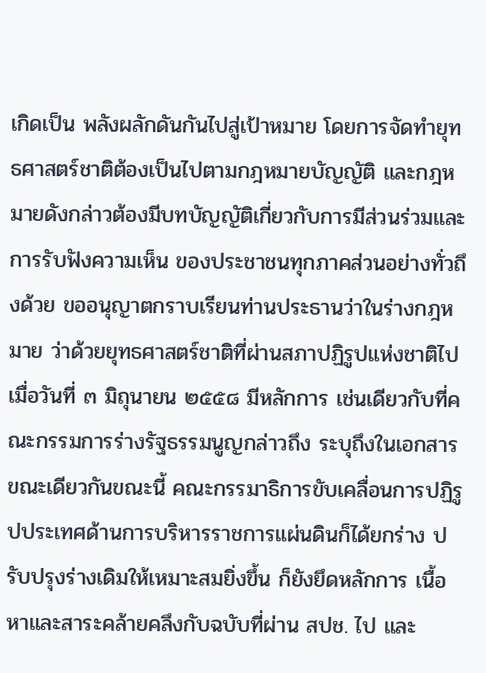เกิดเป็น พลังผลักดันกันไปสู่เป้าหมาย โดยการจัดทํายุทธศาสตร์ชาติต้องเป็นไปตามกฎหมายบัญญัติ และกฎหมายดังกล่าวต้องมีบทบัญญัติเกี่ยวกับการมีส่วนร่วมและการรับฟังความเห็น ของประชาชนทุกภาคส่วนอย่างทั่วถึงด้วย ขออนุญาตกราบเรียนท่านประธานว่าในร่างกฎหมาย ว่าด้วยยุทธศาสตร์ชาติที่ผ่านสภาปฏิรูปแห่งชาติไปเมื่อวันที่ ๓ มิถุนายน ๒๕๕๘ มีหลักการ เช่นเดียวกับที่คณะกรรมการร่างรัฐธรรมนูญกล่าวถึง ระบุถึงในเอกสาร ขณะเดียวกันขณะนี้ คณะกรรมาธิการขับเคลื่อนการปฏิรูปประเทศด้านการบริหารราชการแผ่นดินก็ได้ยกร่าง ปรับปรุงร่างเดิมให้เหมาะสมยิ่งขึ้น ก็ยังยึดหลักการ เนื้อหาและสาระคล้ายคลึงกับฉบับที่ผ่าน สปช. ไป และ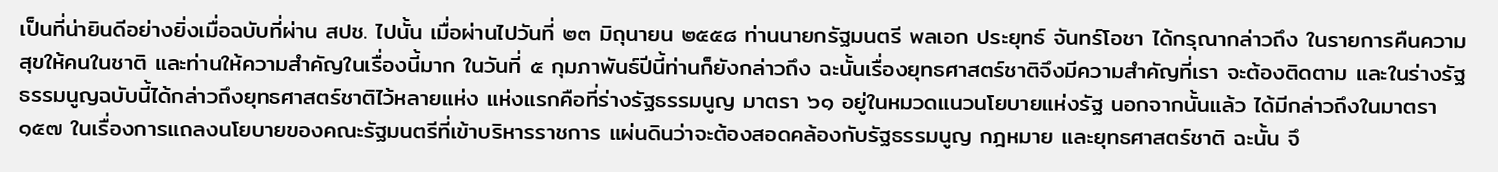เป็นที่น่ายินดีอย่างยิ่งเมื่อฉบับที่ผ่าน สปช. ไปนั้น เมื่อผ่านไปวันที่ ๒๓ มิถุนายน ๒๕๕๘ ท่านนายกรัฐมนตรี พลเอก ประยุทธ์ จันทร์โอชา ได้กรุณากล่าวถึง ในรายการคืนความสุขให้คนในชาติ และท่านให้ความสําคัญในเรื่องนี้มาก ในวันที่ ๕ กุมภาพันธ์ปีนี้ท่านก็ยังกล่าวถึง ฉะนั้นเรื่องยุทธศาสตร์ชาติจึงมีความสําคัญที่เรา จะต้องติดตาม และในร่างรัฐธรรมนูญฉบับนี้ได้กล่าวถึงยุทธศาสตร์ชาติไว้หลายแห่ง แห่งแรกคือที่ร่างรัฐธรรมนูญ มาตรา ๖๑ อยู่ในหมวดแนวนโยบายแห่งรัฐ นอกจากนั้นแล้ว ได้มีกล่าวถึงในมาตรา ๑๕๗ ในเรื่องการแถลงนโยบายของคณะรัฐมนตรีที่เข้าบริหารราชการ แผ่นดินว่าจะต้องสอดคล้องกับรัฐธรรมนูญ กฎหมาย และยุทธศาสตร์ชาติ ฉะนั้น จึ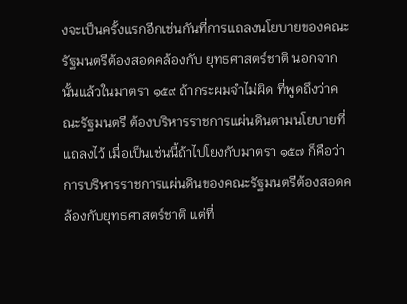งจะเป็นครั้งแรกอีกเช่นกันที่การแถลงนโยบายของคณะรัฐมนตรีต้องสอดคล้องกับ ยุทธศาสตร์ชาติ นอกจากนั้นแล้วในมาตรา ๑๕๙ ถ้ากระผมจําไม่ผิด ที่พูดถึงว่าคณะรัฐมนตรี ต้องบริหารราชการแผ่นดินตามนโยบายที่แถลงไว้ เมื่อเป็นเช่นนี้ถ้าไปโยงกับมาตรา ๑๕๗ ก็คือว่าการบริหารราชการแผ่นดินของคณะรัฐมนตรีต้องสอดคล้องกับยุทธศาสตร์ชาติ แต่ที่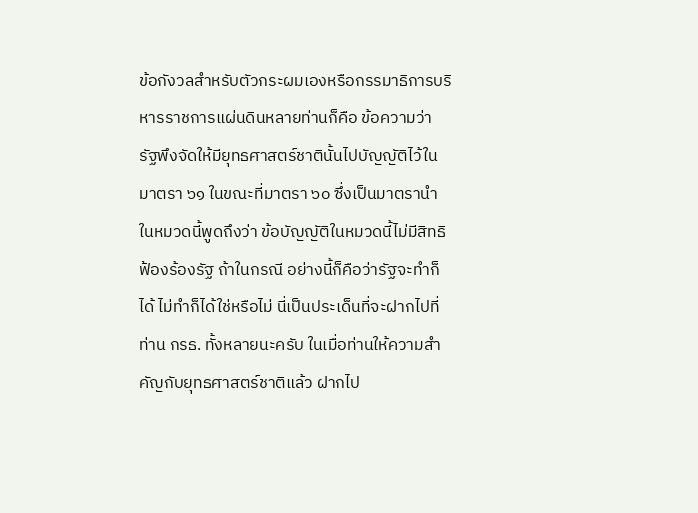ข้อกังวลสําหรับตัวกระผมเองหรือกรรมาธิการบริหารราชการแผ่นดินหลายท่านก็คือ ข้อความว่า รัฐพึงจัดให้มียุทธศาสตร์ชาตินั้นไปบัญญัติไว้ในมาตรา ๖๑ ในขณะที่มาตรา ๖๐ ซึ่งเป็นมาตรานําในหมวดนี้พูดถึงว่า ข้อบัญญัติในหมวดนี้ไม่มีสิทธิฟ้องร้องรัฐ ถ้าในกรณี อย่างนี้ก็คือว่ารัฐจะทําก็ได้ ไม่ทําก็ได้ใช่หรือไม่ นี่เป็นประเด็นที่จะฝากไปที่ท่าน กรธ. ทั้งหลายนะครับ ในเมื่อท่านให้ความสําคัญกับยุทธศาสตร์ชาติแล้ว ฝากไป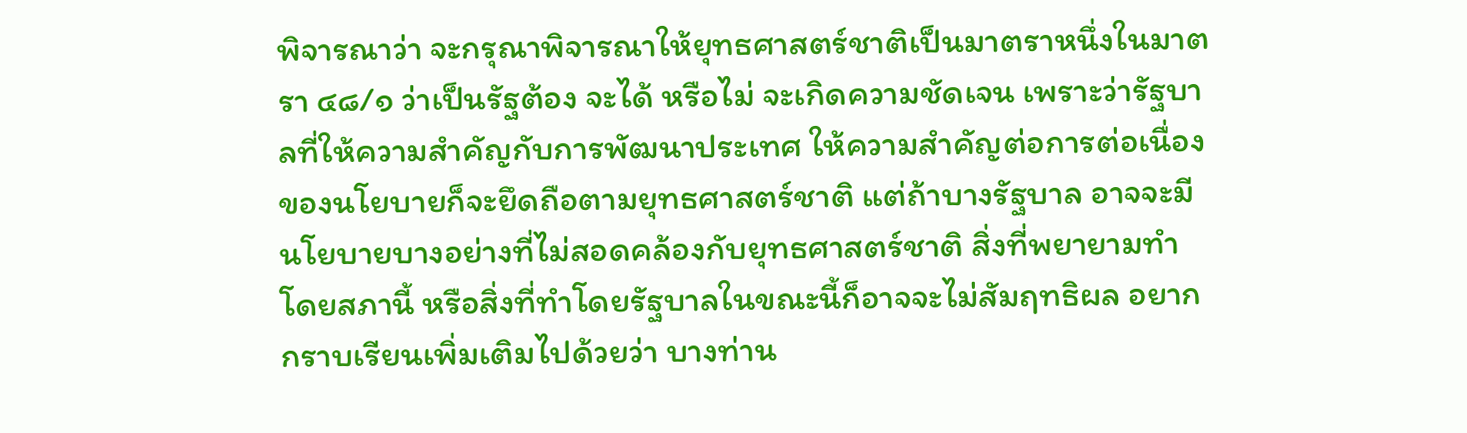พิจารณาว่า จะกรุณาพิจารณาให้ยุทธศาสตร์ชาติเป็นมาตราหนึ่งในมาตรา ๔๘/๑ ว่าเป็นรัฐต้อง จะได้ หรือไม่ จะเกิดความชัดเจน เพราะว่ารัฐบาลที่ให้ความสําคัญกับการพัฒนาประเทศ ให้ความสําคัญต่อการต่อเนื่องของนโยบายก็จะยึดถือตามยุทธศาสตร์ชาติ แต่ถ้าบางรัฐบาล อาจจะมีนโยบายบางอย่างที่ไม่สอดคล้องกับยุทธศาสตร์ชาติ สิ่งที่พยายามทําโดยสภานี้ หรือสิ่งที่ทําโดยรัฐบาลในขณะนี้ก็อาจจะไม่สัมฤทธิผล อยากกราบเรียนเพิ่มเติมไปด้วยว่า บางท่าน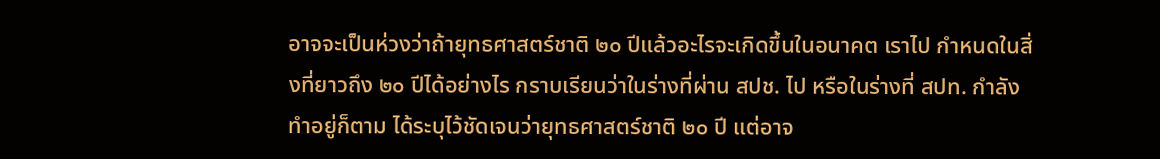อาจจะเป็นห่วงว่าถ้ายุทธศาสตร์ชาติ ๒๐ ปีแล้วอะไรจะเกิดขึ้นในอนาคต เราไป กําหนดในสิ่งที่ยาวถึง ๒๐ ปีได้อย่างไร กราบเรียนว่าในร่างที่ผ่าน สปช. ไป หรือในร่างที่ สปท. กําลังทําอยู่ก็ตาม ได้ระบุไว้ชัดเจนว่ายุทธศาสตร์ชาติ ๒๐ ปี แต่อาจ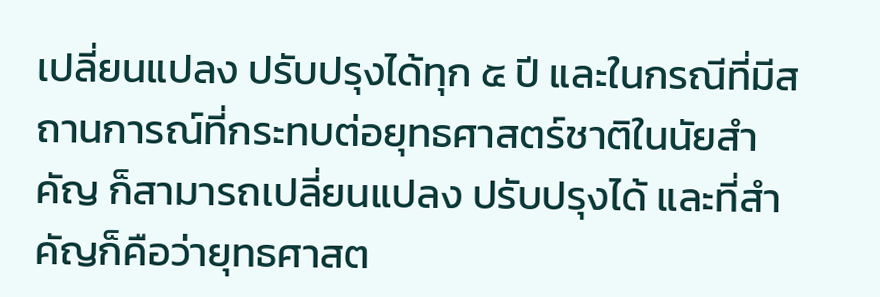เปลี่ยนแปลง ปรับปรุงได้ทุก ๕ ปี และในกรณีที่มีสถานการณ์ที่กระทบต่อยุทธศาสตร์ชาติในนัยสําคัญ ก็สามารถเปลี่ยนแปลง ปรับปรุงได้ และที่สําคัญก็คือว่ายุทธศาสต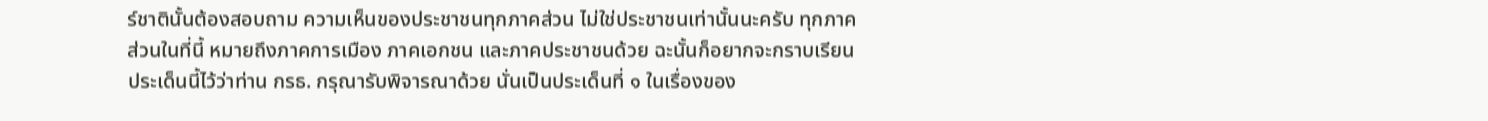ร์ชาตินั้นต้องสอบถาม ความเห็นของประชาชนทุกภาคส่วน ไม่ใช่ประชาชนเท่านั้นนะครับ ทุกภาคส่วนในที่นี้ หมายถึงภาคการเมือง ภาคเอกชน และภาคประชาชนด้วย ฉะนั้นก็อยากจะกราบเรียน ประเด็นนี้ไว้ว่าท่าน กรธ. กรุณารับพิจารณาด้วย นั่นเป็นประเด็นที่ ๑ ในเรื่องของ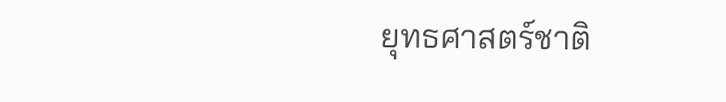ยุทธศาสตร์ชาติ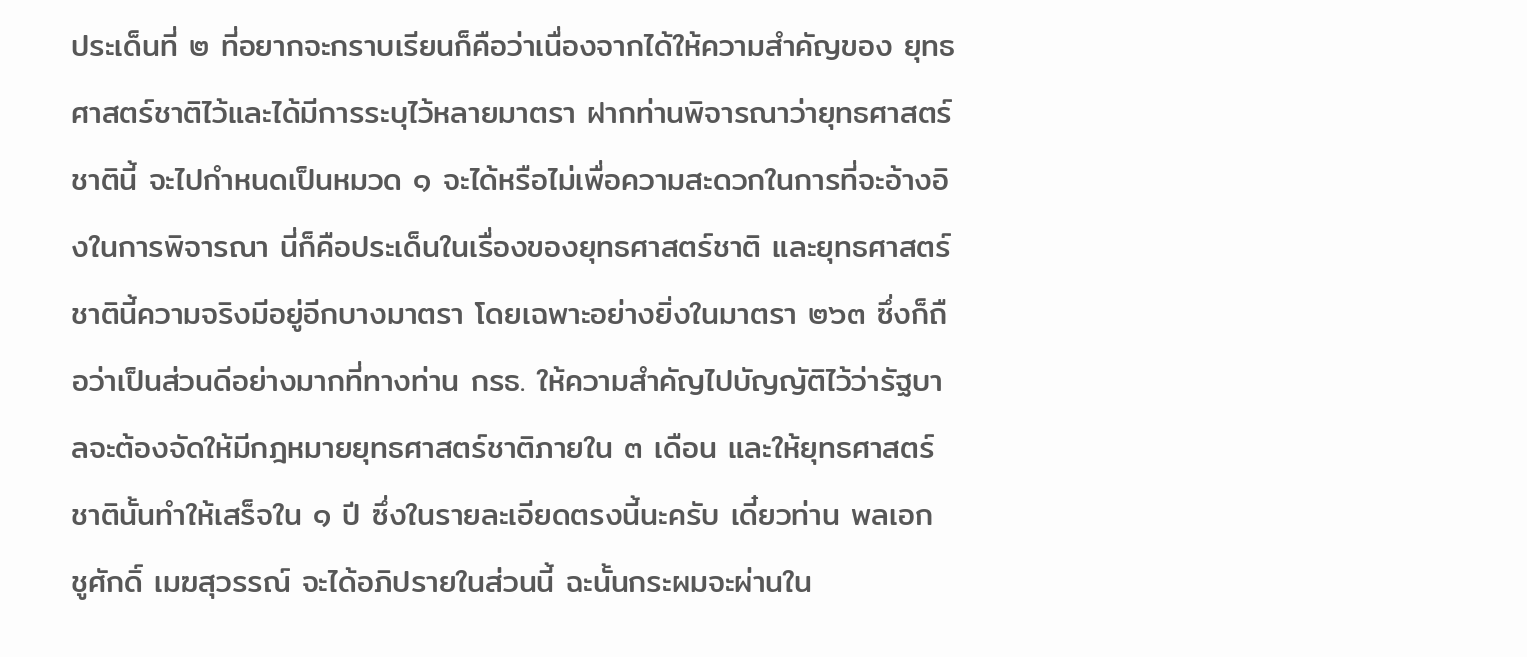ประเด็นที่ ๒ ที่อยากจะกราบเรียนก็คือว่าเนื่องจากได้ให้ความสําคัญของ ยุทธศาสตร์ชาติไว้และได้มีการระบุไว้หลายมาตรา ฝากท่านพิจารณาว่ายุทธศาสตร์ชาตินี้ จะไปกําหนดเป็นหมวด ๑ จะได้หรือไม่เพื่อความสะดวกในการที่จะอ้างอิงในการพิจารณา นี่ก็คือประเด็นในเรื่องของยุทธศาสตร์ชาติ และยุทธศาสตร์ชาตินี้ความจริงมีอยู่อีกบางมาตรา โดยเฉพาะอย่างยิ่งในมาตรา ๒๖๓ ซึ่งก็ถือว่าเป็นส่วนดีอย่างมากที่ทางท่าน กรธ. ให้ความสําคัญไปบัญญัติไว้ว่ารัฐบาลจะต้องจัดให้มีกฎหมายยุทธศาสตร์ชาติภายใน ๓ เดือน และให้ยุทธศาสตร์ชาตินั้นทําให้เสร็จใน ๑ ปี ซึ่งในรายละเอียดตรงนี้นะครับ เดี๋ยวท่าน พลเอก ชูศักดิ์ เมฆสุวรรณ์ จะได้อภิปรายในส่วนนี้ ฉะนั้นกระผมจะผ่านใน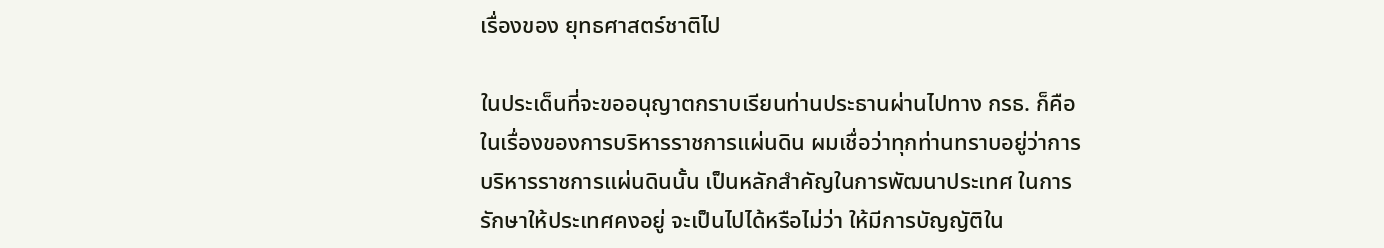เรื่องของ ยุทธศาสตร์ชาติไป

ในประเด็นที่จะขออนุญาตกราบเรียนท่านประธานผ่านไปทาง กรธ. ก็คือ ในเรื่องของการบริหารราชการแผ่นดิน ผมเชื่อว่าทุกท่านทราบอยู่ว่าการบริหารราชการแผ่นดินนั้น เป็นหลักสําคัญในการพัฒนาประเทศ ในการรักษาให้ประเทศคงอยู่ จะเป็นไปได้หรือไม่ว่า ให้มีการบัญญัติใน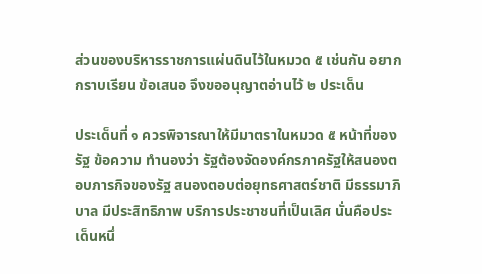ส่วนของบริหารราชการแผ่นดินไว้ในหมวด ๕ เช่นกัน อยากกราบเรียน ข้อเสนอ จึงขออนุญาตอ่านไว้ ๒ ประเด็น

ประเด็นที่ ๑ ควรพิจารณาให้มีมาตราในหมวด ๕ หน้าที่ของรัฐ ข้อความ ทํานองว่า รัฐต้องจัดองค์กรภาครัฐให้สนองตอบภารกิจของรัฐ สนองตอบต่อยุทธศาสตร์ชาติ มีธรรมาภิบาล มีประสิทธิภาพ บริการประชาชนที่เป็นเลิศ นั่นคือประเด็นหนึ่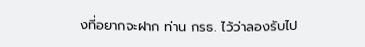งที่อยากจะฝาก ท่าน กรธ. ไว้ว่าลองรับไป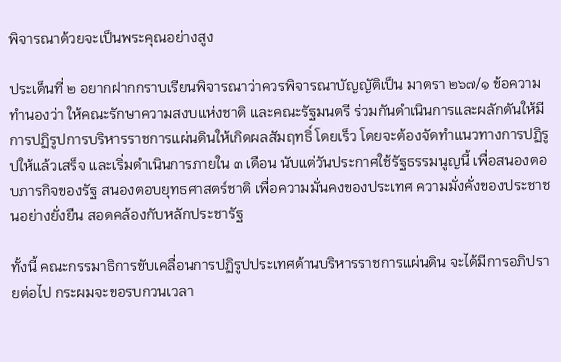พิจารณาด้วยจะเป็นพระคุณอย่างสูง

ประเด็นที่ ๒ อยากฝากกราบเรียนพิจารณาว่าควรพิจารณาบัญญัติเป็น มาตรา ๒๖๗/๑ ข้อความทํานองว่า ให้คณะรักษาความสงบแห่งชาติ และคณะรัฐมนตรี ร่วมกันดําเนินการและผลักดันให้มีการปฏิรูปการบริหารราชการแผ่นดินให้เกิดผลสัมฤทธิ์ โดยเร็ว โดยจะต้องจัดทําแนวทางการปฏิรูปให้แล้วเสร็จ และเริ่มดําเนินการภายใน ๓ เดือน นับแต่วันประกาศใช้รัฐธรรมนูญนี้ เพื่อสนองตอบภารกิจของรัฐ สนองตอบยุทธศาสตร์ชาติ เพื่อความมั่นคงของประเทศ ความมั่งคั่งของประชาชนอย่างยั่งยืน สอดคล้องกับหลักประชารัฐ

ทั้งนี้ คณะกรรมาธิการขับเคลื่อนการปฏิรูปประเทศด้านบริหารราชการแผ่นดิน จะได้มีการอภิปรายต่อไป กระผมจะขอรบกวนเวลา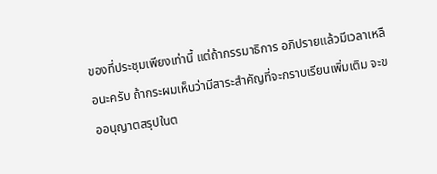ของที่ประชุมเพียงเท่านี้ แต่ถ้ากรรมาธิการ อภิปรายแล้วมีเวลาเหลือนะครับ ถ้ากระผมเห็นว่ามีสาระสําคัญที่จะกราบเรียนเพิ่มเติม จะขออนุญาตสรุปในต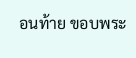อนท้าย ขอบพระ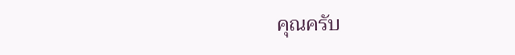คุณครับ